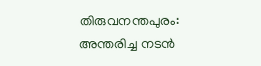തിരുവനന്തപുരം: അന്തരിച്ച നടൻ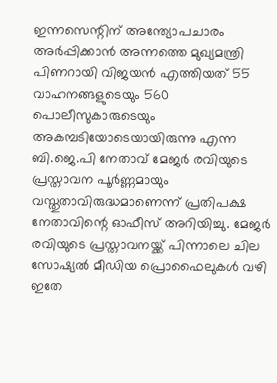ഇന്നസെന്റിന് അന്ത്യോപചാരം അർപ്പിക്കാൻ അന്നത്തെ മുഖ്യമന്ത്രി പിണറായി വിജയൻ എത്തിയത് 55 വാഹനങ്ങളുടെയും 560 പൊലീസുകാരുടെയും അകമ്പടിയോടെയായിരുന്നു എന്ന ബി.ജെ.പി നേതാവ് മേജർ രവിയുടെ പ്രസ്താവന പൂർണ്ണമായും വസ്തുതാവിരുദ്ധമാണെന്ന് പ്രതിപക്ഷ നേതാവിന്റെ ഓഫീസ് അറിയിച്ചു. മേജർ രവിയുടെ പ്രസ്താവനയ്ക്ക് പിന്നാലെ ചില സോഷ്യൽ മീഡിയ പ്രൊഫൈലുകൾ വഴി ഇതേ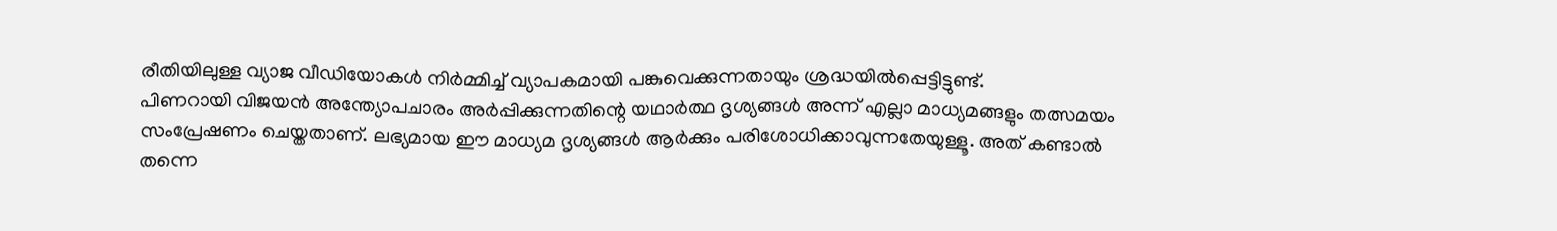രീതിയിലുള്ള വ്യാജ വീഡിയോകൾ നിർമ്മിച്ച് വ്യാപകമായി പങ്കുവെക്കുന്നതായും ശ്രദ്ധയിൽപ്പെട്ടിട്ടുണ്ട്.
പിണറായി വിജയൻ അന്ത്യോപചാരം അർപ്പിക്കുന്നതിന്റെ യഥാർത്ഥ ദൃശ്യങ്ങൾ അന്ന് എല്ലാ മാധ്യമങ്ങളും തത്സമയം സംപ്രേഷണം ചെയ്തതാണ്. ലഭ്യമായ ഈ മാധ്യമ ദൃശ്യങ്ങൾ ആർക്കും പരിശോധിക്കാവുന്നതേയുള്ളൂ. അത് കണ്ടാൽ തന്നെ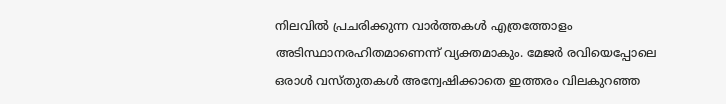നിലവിൽ പ്രചരിക്കുന്ന വാർത്തകൾ എത്രത്തോളം അടിസ്ഥാനരഹിതമാണെന്ന് വ്യക്തമാകും. മേജർ രവിയെപ്പോലെ ഒരാൾ വസ്തുതകൾ അന്വേഷിക്കാതെ ഇത്തരം വിലകുറഞ്ഞ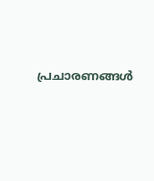പ്രചാരണങ്ങൾ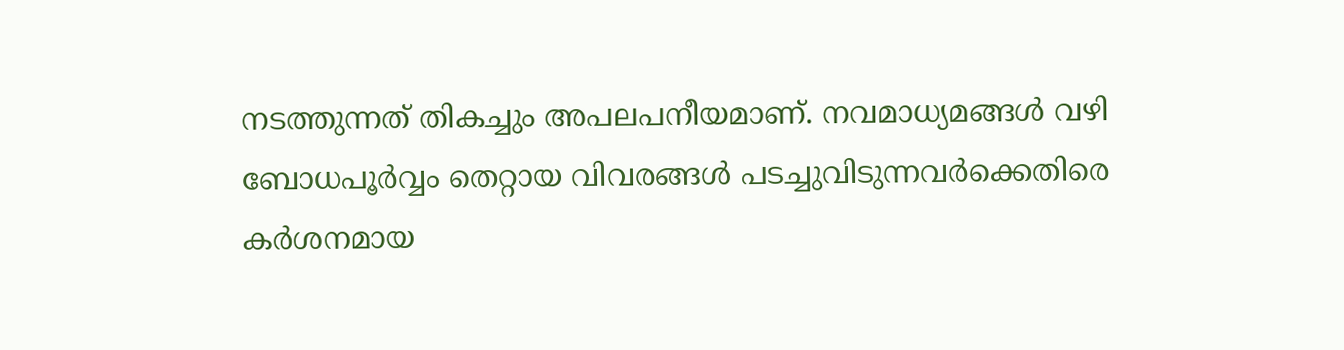നടത്തുന്നത് തികച്ചും അപലപനീയമാണ്. നവമാധ്യമങ്ങൾ വഴി ബോധപൂർവ്വം തെറ്റായ വിവരങ്ങൾ പടച്ചുവിടുന്നവർക്കെതിരെ കർശനമായ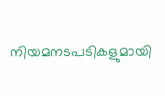നിയമനടപടികളുമായി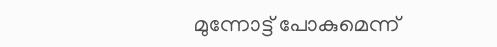മുന്നോട്ട് പോകുമെന്ന്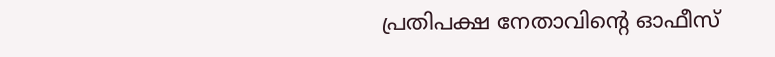പ്രതിപക്ഷ നേതാവിന്റെ ഓഫീസ്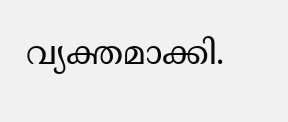വ്യക്തമാക്കി.